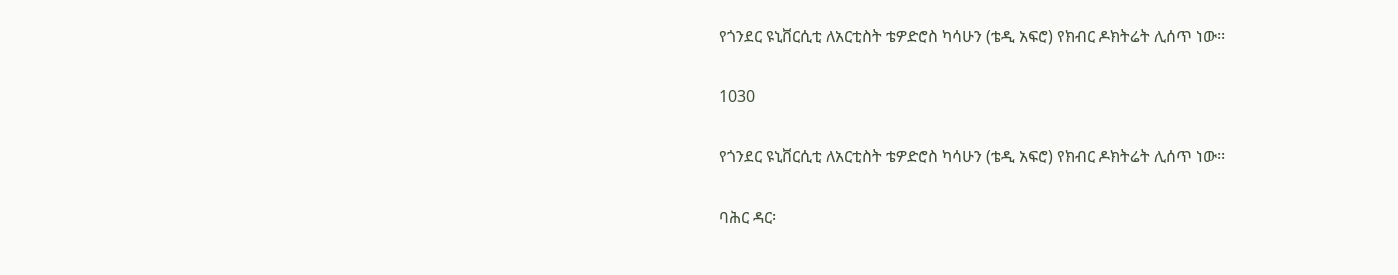የጎንደር ዩኒቨርሲቲ ለአርቲስት ቴዎድሮስ ካሳሁን (ቴዲ አፍሮ) የክብር ዶክትሬት ሊሰጥ ነው፡፡

1030

የጎንደር ዩኒቨርሲቲ ለአርቲስት ቴዎድሮስ ካሳሁን (ቴዲ አፍሮ) የክብር ዶክትሬት ሊሰጥ ነው፡፡

ባሕር ዳር፡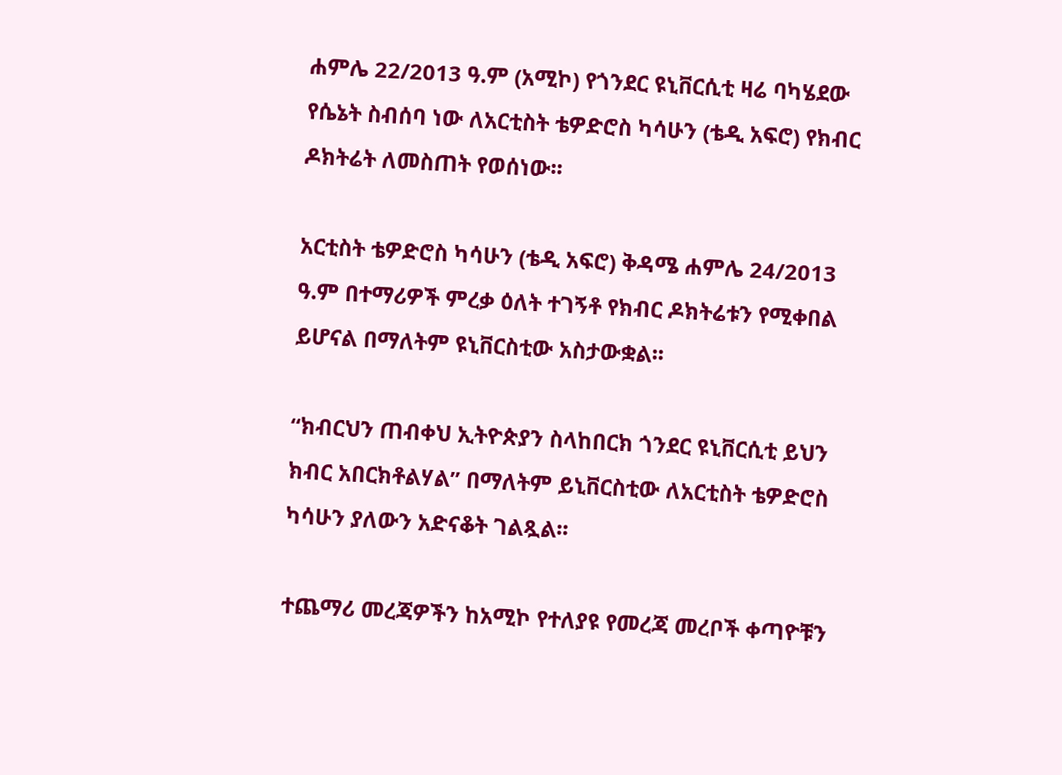ሐምሌ 22/2013 ዓ.ም (አሚኮ) የጎንደር ዩኒቨርሲቲ ዛሬ ባካሄደው የሴኔት ስብሰባ ነው ለአርቲስት ቴዎድሮስ ካሳሁን (ቴዲ አፍሮ) የክብር ዶክትሬት ለመስጠት የወሰነው፡፡

አርቲስት ቴዎድሮስ ካሳሁን (ቴዲ አፍሮ) ቅዳሜ ሐምሌ 24/2013 ዓ.ም በተማሪዎች ምረቃ ዕለት ተገኝቶ የክብር ዶክትሬቱን የሚቀበል ይሆናል በማለትም ዩኒቨርስቲው አስታውቋል፡፡

“ክብርህን ጠብቀህ ኢትዮጵያን ስላከበርክ ጎንደር ዩኒቨርሲቲ ይህን ክብር አበርክቶልሃል” በማለትም ይኒቨርስቲው ለአርቲስት ቴዎድሮስ ካሳሁን ያለውን አድናቆት ገልጿል፡፡

ተጨማሪ መረጃዎችን ከአሚኮ የተለያዩ የመረጃ መረቦች ቀጣዮቹን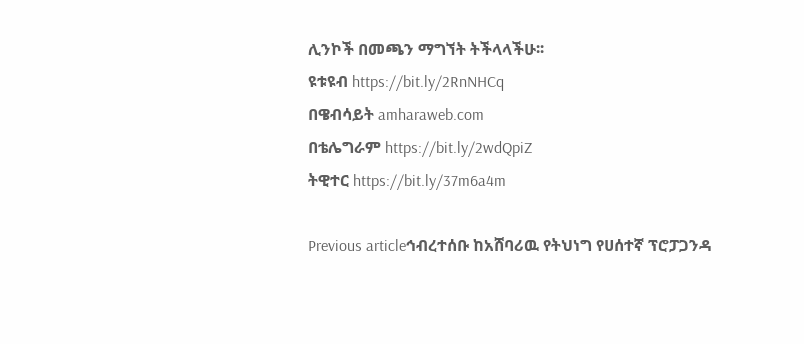ሊንኮች በመጫን ማግኘት ትችላላችሁ፡፡
ዩቱዩብ https://bit.ly/2RnNHCq
በዌብሳይት amharaweb.com
በቴሌግራም https://bit.ly/2wdQpiZ
ትዊተር https://bit.ly/37m6a4m

Previous articleኅብረተሰቡ ከአሸባሪዉ የትህነግ የሀሰተኛ ፕሮፓጋንዳ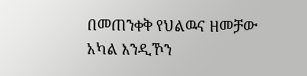በመጠንቀቅ የህልዉና ዘመቻው አካል እንዲኾን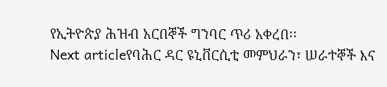የኢትዮጵያ ሕዝብ አርበኞች ግንባር ጥሪ አቀረበ፡፡
Next articleየባሕር ዳር ዩኒቨርሲቲ መምህራን፣ ሠራተኞች እና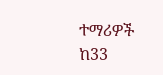ተማሪዎች ከ33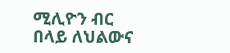ሚሊዮን ብር በላይ ለህልውና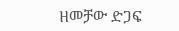ዘመቻው ድጋፍ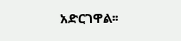አድርገዋል፡፡